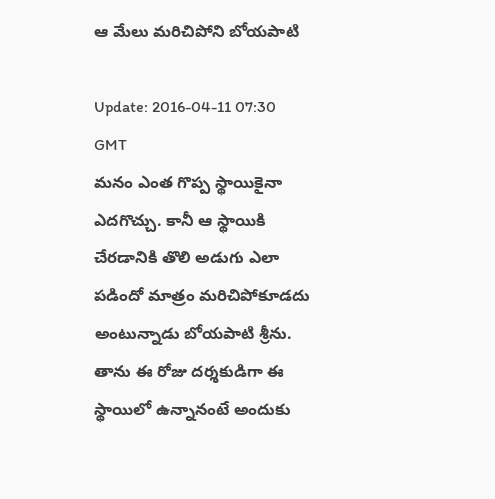ఆ మేలు మరిచిపోని బోయపాటి

Update: 2016-04-11 07:30 GMT
మనం ఎంత గొప్ప స్థాయికైనా ఎదగొచ్చు. కానీ ఆ స్థాయికి చేరడానికి తొలి అడుగు ఎలా పడిందో మాత్రం మరిచిపోకూడదు అంటున్నాడు బోయపాటి శ్రీను. తాను ఈ రోజు దర్శకుడిగా ఈ స్థాయిలో ఉన్నానంటే అందుకు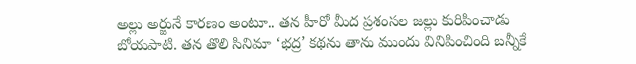అల్లు అర్జునే కారణం అంటూ.. తన హీరో మీద ప్రశంసల జల్లు కురిపించాడు బోయపాటి. తన తొలి సినిమా ‘భద్ర’ కథను తాను ముందు వినిపించింది బన్నీకే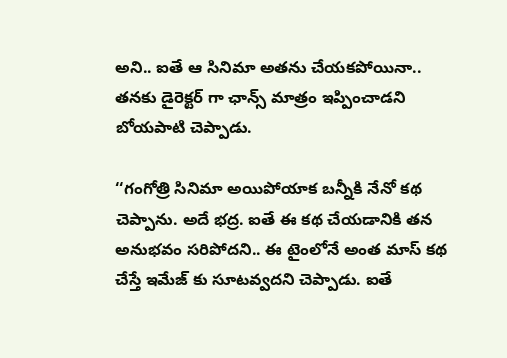అని.. ఐతే ఆ సినిమా అతను చేయకపోయినా.. తనకు డైరెక్టర్ గా ఛాన్స్ మాత్రం ఇప్పించాడని బోయపాటి చెప్పాడు.

‘‘గంగోత్రి సినిమా అయిపోయాక బన్నీకి నేనో కథ చెప్పాను. అదే భద్ర. ఐతే ఈ కథ చేయడానికి తన అనుభవం సరిపోదని.. ఈ టైంలోనే అంత మాస్ కథ చేస్తే ఇమేజ్ కు సూటవ్వదని చెప్పాడు. ఐతే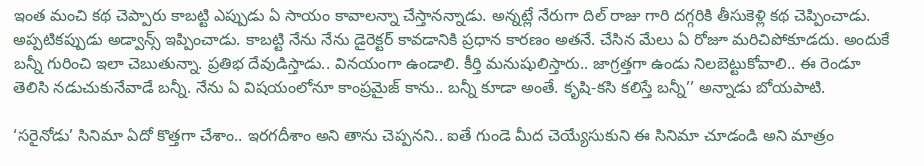ఇంత మంచి కథ చెప్పారు కాబట్టి ఎప్పుడు ఏ సాయం కావాలన్నా చేస్తానన్నాడు. అన్నట్లే నేరుగా దిల్ రాజు గారి దగ్గరికి తీసుకెళ్లి కథ చెప్పించాడు. అప్పటికప్పుడు అడ్వాన్స్ ఇప్పించాడు. కాబట్టి నేను నేను డైరెక్టర్ కావడానికి ప్రధాన కారణం అతనే. చేసిన మేలు ఏ రోజూ మరిచిపోకూడదు. అందుకే బన్నీ గురించి ఇలా చెబుతున్నా. ప్రతిభ దేవుడిస్తాడు.. వినయంగా ఉండాలి. కీర్తి మనుషులిస్తారు.. జాగ్రత్తగా ఉండు నిలబెట్టుకోవాలి.. ఈ రెండూ తెలిసి నడుచుకునేవాడే బన్నీ. నేను ఏ విషయంలోనూ కాంప్రమైజ్ కాను.. బన్నీ కూడా అంతే. కృషి-కసి కలిస్తే బన్నీ’’ అన్నాడు బోయపాటి.

‘సరైనోడు’ సినిమా ఏదో కొత్తగా చేశాం.. ఇరగదీశాం అని తాను చెప్పనని.. ఐతే గుండె మీద చెయ్యేసుకుని ఈ సినిమా చూడండి అని మాత్రం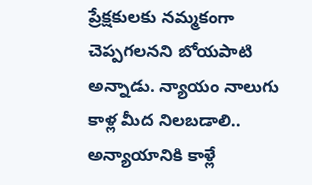ప్రేక్షకులకు నమ్మకంగా చెప్పగలనని బోయపాటి అన్నాడు. న్యాయం నాలుగు కాళ్ల మీద నిలబడాలి.. అన్యాయానికి కాళ్లే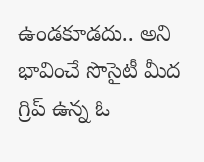ఉండకూడదు.. అని భావించే సొసైటీ మీద గ్రిప్ ఉన్న ఓ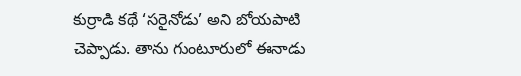కుర్రాడి కథే ‘సరైనోడు’ అని బోయపాటి చెప్పాడు. తాను గుంటూరులో ఈనాడు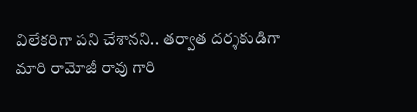విలేకరిగా పని చేశానని.. తర్వాత దర్శకుడిగా మారి రామోజీ రావు గారి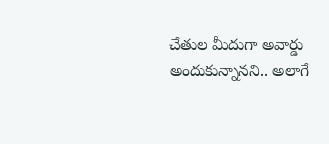చేతుల మీదుగా అవార్డు అందుకున్నానని.. అలాగే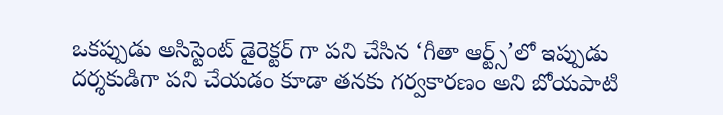ఒకప్పుడు అసిస్టెంట్ డైరెక్టర్ గా పని చేసిన ‘గీతా ఆర్ట్స్’లో ఇప్పుడు దర్శకుడిగా పని చేయడం కూడా తనకు గర్వకారణం అని బోయపాటి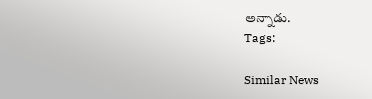అన్నాడు.
Tags:

Similar News